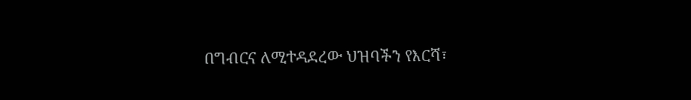በግብርና ለሚተዳደረው ህዝባችን የእርሻ፣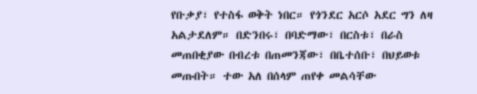የቡቃያ፣ የተስፋ ወቅት ነበር። የጎንደር አርሶ አደር ግን ለዛ አልታደለም። በድንበሩ፣ በባድማው፣ በርስቱ፣ በራስ መጠበቂያው በብረቱ በጠመንጃው፣ በቤተሰቡ፣ በህይወቱ መጡበት። ተው አለ በሰላም ጠየቀ መልሳቸው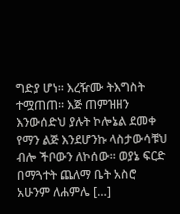ግድያ ሆነ። እረዥሙ ትእግስት ተሟጠጠ። እጅ ጠምዝዘን እንውሰድህ ያሉት ኮሎኔል ደመቀ የማን ልጅ እንደሆንኩ ላስታውሳቹህ ብሎ ችቦውን ለኮሰው። ወያኔ ፍርድ በማጓተት ጨለማ ቤት አስሮ አሁንም ለሐምሌ […]